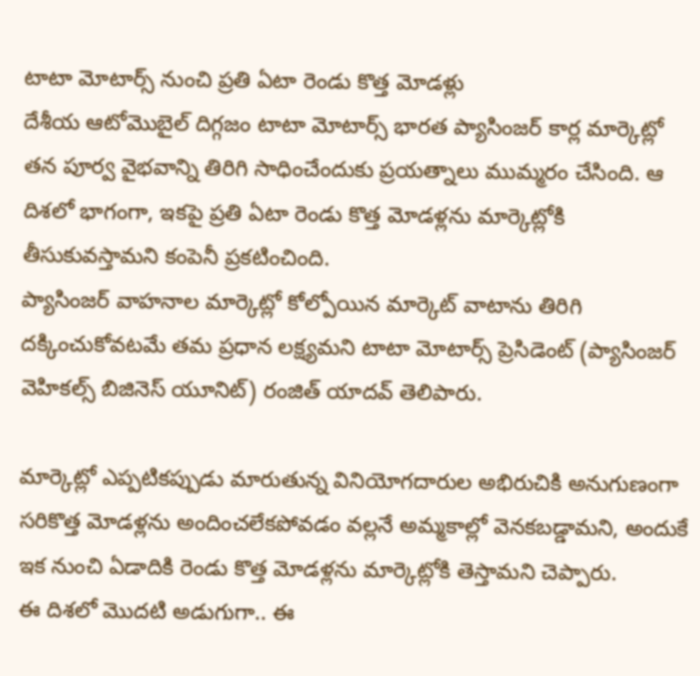టాటా మోటార్స్ నుంచి ప్రతి ఏటా రెండు కొత్త మోడళ్లు
దేశీయ ఆటోమొబైల్ దిగ్గజం టాటా మోటార్స్ భారత ప్యాసింజర్ కార్ల మార్కెట్లో తన పూర్వ వైభవాన్ని తిరిగి సాధించేందుకు ప్రయత్నాలు ముమ్మరం చేసింది. ఆ దిశలో భాగంగా, ఇకపై ప్రతి ఏటా రెండు కొత్త మోడళ్లను మార్కెట్లోకి తీసుకువస్తామని కంపెనీ ప్రకటించింది.
ప్యాసింజర్ వాహనాల మార్కెట్లో కోల్పోయిన మార్కెట్ వాటాను తిరిగి దక్కించుకోవటమే తమ ప్రధాన లక్ష్యమని టాటా మోటార్స్ ప్రెసిడెంట్ (ప్యాసింజర్ వెహికల్స్ బిజినెస్ యూనిట్) రంజిత్ యాదవ్ తెలిపారు.

మార్కెట్లో ఎప్పటికప్పుడు మారుతున్న వినియోగదారుల అభిరుచికి అనుగుణంగా సరికొత్త మోడళ్లను అందించలేకపోవడం వల్లనే అమ్మకాల్లో వెనకబడ్డామని, అందుకే ఇక నుంచి ఏడాదికి రెండు కొత్త మోడళ్లను మార్కెట్లోకి తెస్తామని చెప్పారు.
ఈ దిశలో మొదటి అడుగుగా.. ఈ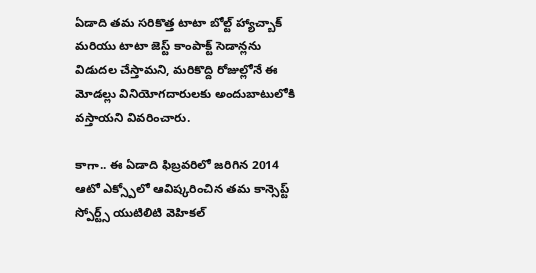ఏడాది తమ సరికొత్త టాటా బోల్ట్ హ్యాచ్బాక్ మరియు టాటా జెస్ట్ కాంపాక్ట్ సెడాన్లను విడుదల చేస్తామని, మరికొద్ది రోజుల్లోనే ఈ మోడల్లు వినియోగదారులకు అందుబాటులోకి వస్తాయని వివరించారు.

కాగా.. ఈ ఏడాది ఫిబ్రవరిలో జరిగిన 2014 ఆటో ఎక్స్పోలో ఆవిష్కరించిన తమ కాన్సెప్ట్ స్పోర్ట్స్ యుటిలిటి వెహికల్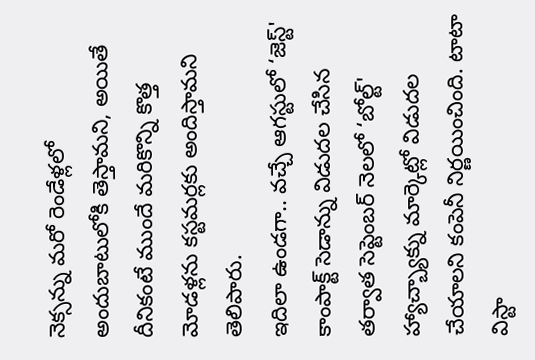నెక్సన్ను మరో రెండేళ్లలో అందుబాటులోకి తెస్తామని, అయితే దీనికంటే ముందే మరికొన్ని కొత్త మోడళ్లను కస్టమర్లకు అందిస్తామని తెలిపారు.
ఇదిలా ఉండగా.. వచ్చే ఆగస్టులో ‘జెస్ట్' కాంపాక్ట్ సెడాన్ను విడుదల చేసిన తర్వాత సెప్టెంబర్ నెలలో ‘బోల్ట్' హ్యాచ్బ్యాక్ను మార్కెట్లో విడుదల చేయాలని కంపెనీ నిర్ణయించింది. టాటా విస్టా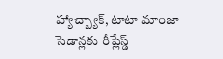హ్యాచ్బ్యాక్, టాటా మాంజా సెడాన్లకు రీప్లేస్డ్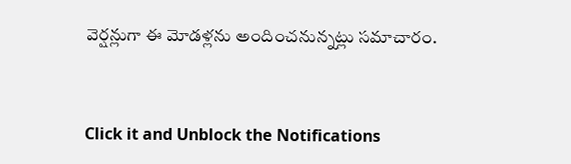వెర్షన్లుగా ఈ మోడళ్లను అందించనున్నట్లు సమాచారం.


Click it and Unblock the Notifications